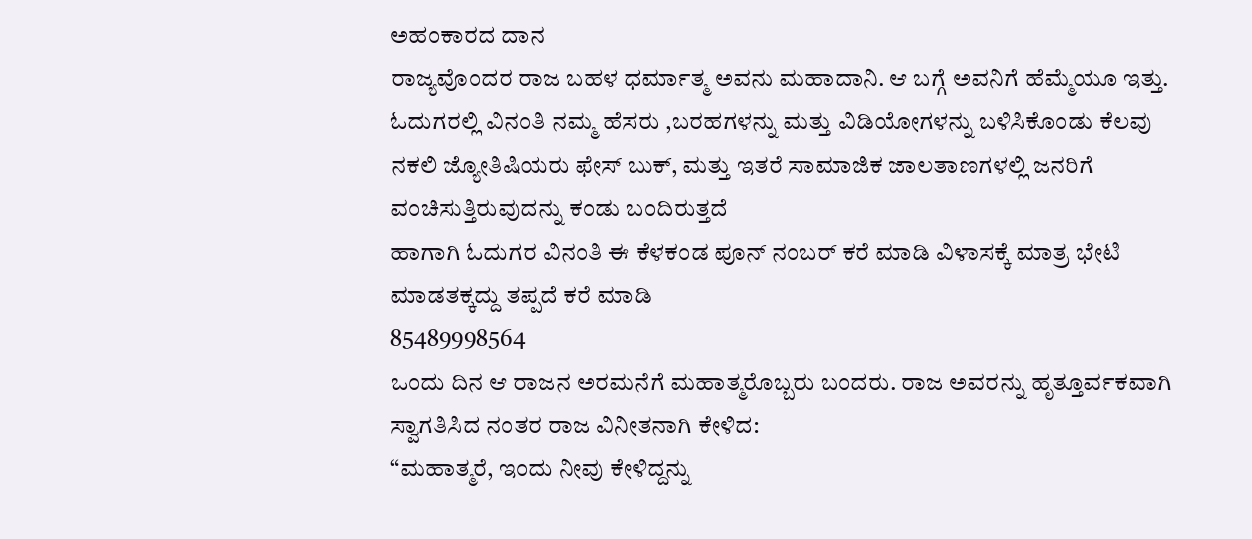ಅಹಂಕಾರದ ದಾನ
ರಾಜ್ಯವೊಂದರ ರಾಜ ಬಹಳ ಧರ್ಮಾತ್ಮ ಅವನು ಮಹಾದಾನಿ. ಆ ಬಗ್ಗೆ ಅವನಿಗೆ ಹೆಮ್ಮೆಯೂ ಇತ್ತು.
ಓದುಗರಲ್ಲಿ ವಿನಂತಿ ನಮ್ಮ ಹೆಸರು ,ಬರಹಗಳನ್ನು ಮತ್ತು ವಿಡಿಯೋಗಳನ್ನು ಬಳಿಸಿಕೊಂಡು ಕೆಲವು ನಕಲಿ ಜ್ಯೋತಿಷಿಯರು ಫೇಸ್ ಬುಕ್, ಮತ್ತು ಇತರೆ ಸಾಮಾಜಿಕ ಜಾಲತಾಣಗಳಲ್ಲಿ ಜನರಿಗೆ ವಂಚಿಸುತ್ತಿರುವುದನ್ನು ಕಂಡು ಬಂದಿರುತ್ತದೆ
ಹಾಗಾಗಿ ಓದುಗರ ವಿನಂತಿ ಈ ಕೆಳಕಂಡ ಪೂನ್ ನಂಬರ್ ಕರೆ ಮಾಡಿ ವಿಳಾಸಕ್ಕೆ ಮಾತ್ರ ಭೇಟಿ ಮಾಡತಕ್ಕದ್ದು ತಪ್ಪದೆ ಕರೆ ಮಾಡಿ
85489998564
ಒಂದು ದಿನ ಆ ರಾಜನ ಅರಮನೆಗೆ ಮಹಾತ್ಮರೊಬ್ಬರು ಬಂದರು. ರಾಜ ಅವರನ್ನು ಹೃತ್ತೂರ್ವಕವಾಗಿ ಸ್ವಾಗತಿಸಿದ ನಂತರ ರಾಜ ವಿನೀತನಾಗಿ ಕೇಳಿದ:
“ಮಹಾತ್ಮರೆ, ಇಂದು ನೀವು ಕೇಳಿದ್ದನ್ನು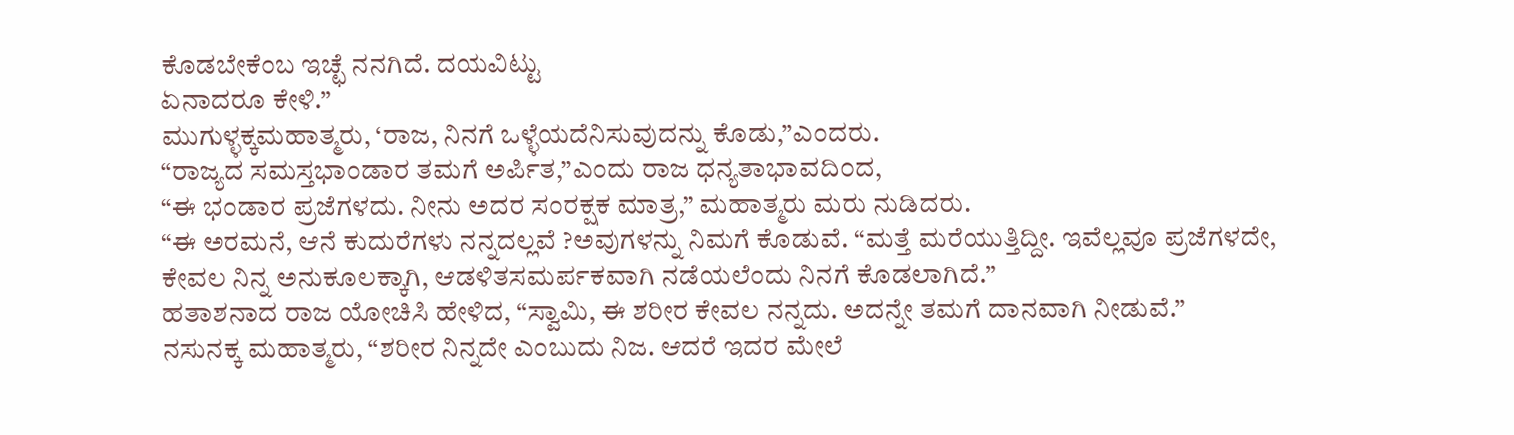ಕೊಡಬೇಕೆಂಬ ಇಚ್ಛೆ ನನಗಿದೆ. ದಯವಿಟ್ಟು
ಏನಾದರೂ ಕೇಳಿ.”
ಮುಗುಳ್ಳಕ್ಕಮಹಾತ್ಮರು, ‘ರಾಜ, ನಿನಗೆ ಒಳ್ಳೆಯದೆನಿಸುವುದನ್ನು ಕೊಡು,”ಎಂದರು.
“ರಾಜ್ಯದ ಸಮಸ್ತಭಾಂಡಾರ ತಮಗೆ ಅರ್ಪಿತ,”ಎಂದು ರಾಜ ಧನ್ಯತಾಭಾವದಿ೦ದ,
“ಈ ಭಂಡಾರ ಪ್ರಜೆಗಳದು. ನೀನು ಅದರ ಸಂರಕ್ಷಕ ಮಾತ್ರ,” ಮಹಾತ್ಮರು ಮರು ನುಡಿದರು.
“ಈ ಅರಮನೆ, ಆನೆ ಕುದುರೆಗಳು ನನ್ನದಲ್ಲವೆ ?ಅವುಗಳನ್ನು ನಿಮಗೆ ಕೊಡುವೆ. “ಮತ್ತೆ ಮರೆಯುತ್ತಿದ್ದೀ. ಇವೆಲ್ಲವೂ ಪ್ರಜೆಗಳದೇ, ಕೇವಲ ನಿನ್ನ ಅನುಕೂಲಕ್ಕಾಗಿ, ಆಡಳಿತಸಮರ್ಪಕವಾಗಿ ನಡೆಯಲೆಂದು ನಿನಗೆ ಕೊಡಲಾಗಿದೆ.”
ಹತಾಶನಾದ ರಾಜ ಯೋಚಿಸಿ ಹೇಳಿದ, “ಸ್ವಾಮಿ, ಈ ಶರೀರ ಕೇವಲ ನನ್ನದು. ಅದನ್ನೇ ತಮಗೆ ದಾನವಾಗಿ ನೀಡುವೆ.”
ನಸುನಕ್ಕ ಮಹಾತ್ಮರು, “ಶರೀರ ನಿನ್ನದೇ ಎಂಬುದು ನಿಜ. ಆದರೆ ಇದರ ಮೇಲೆ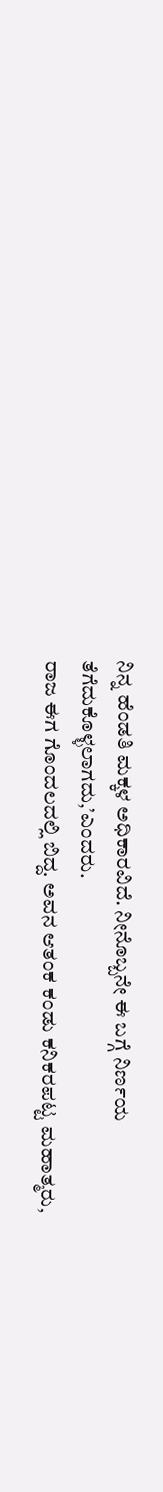ನಿನ್ನ ಹೆಂಡತಿ ಮಕ್ಕಳ ಅಧಿಕಾರವಿದೆ. ನೀನೊಬ್ಬನೇ ಈ ಬಗ್ಗೆ ನಿರ್ಣಯ ತೆಗೆದುಕೊಳ್ಳಲಾಗದು,’ಎಂದರು.
ರಾಜ ಈಗ ಗೊಂದಲದಲ್ಲಿ ಬಿದ್ದ. ಅವನ ಆತಂಕ ಕಂಡು ಕನಿಕರಪಟ್ಟ ಮಹಾತ್ಮರು,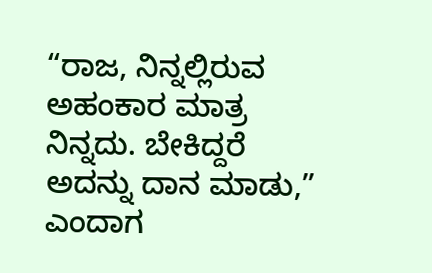“ರಾಜ, ನಿನ್ನಲ್ಲಿರುವ ಅಹಂಕಾರ ಮಾತ್ರ ನಿನ್ನದು. ಬೇಕಿದ್ದರೆ ಅದನ್ನು ದಾನ ಮಾಡು,” ಎಂದಾಗ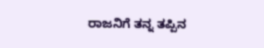ರಾಜನಿಗೆ ತನ್ನ ತಪ್ಪಿನ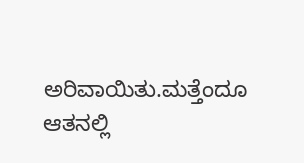ಅರಿವಾಯಿತು.ಮತ್ತೆಂದೂ ಆತನಲ್ಲಿ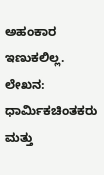ಅಹಂಕಾರ ಇಣುಕಲಿಲ್ಲ.
ಲೇಖನ:
ಧಾರ್ಮಿಕಚಿಂತಕರು ಮತ್ತು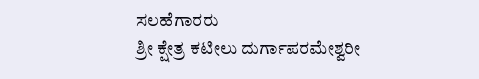ಸಲಹೆಗಾರರು
ಶ್ರೀ ಕ್ಷೇತ್ರ ಕಟೀಲು ದುರ್ಗಾಪರಮೇಶ್ವರೀ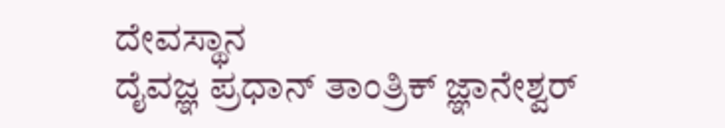ದೇವಸ್ಥಾನ
ದೈವಜ್ಞ ಪ್ರಧಾನ್ ತಾಂತ್ರಿಕ್ ಜ್ಞಾನೇಶ್ವರ್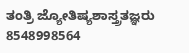ತಂತ್ರಿ ಜ್ಯೋತಿಷ್ಯಶಾಸ್ತ್ರತಜ್ಞರು 8548998564